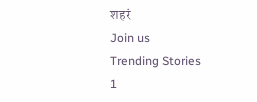शहरं
Join us
Trending Stories
1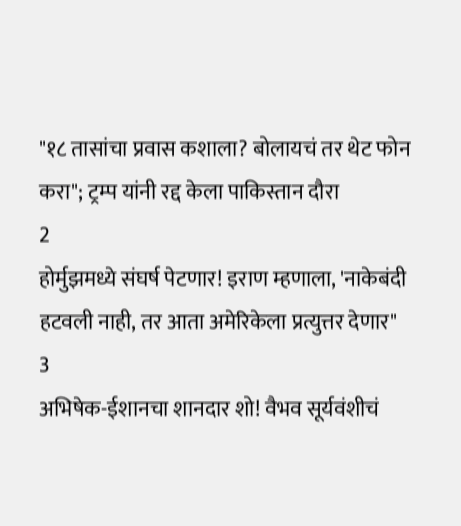"१८ तासांचा प्रवास कशाला? बोलायचं तर थेट फोन करा"; ट्रम्प यांनी रद्द केला पाकिस्तान दौरा
2
होर्मुझमध्ये संघर्ष पेटणार! इराण म्हणाला, 'नाकेबंदी हटवली नाही, तर आता अमेरिकेला प्रत्युत्तर देणार"
3
अभिषेक-ईशानचा शानदार शो! वैभव सूर्यवंशीचं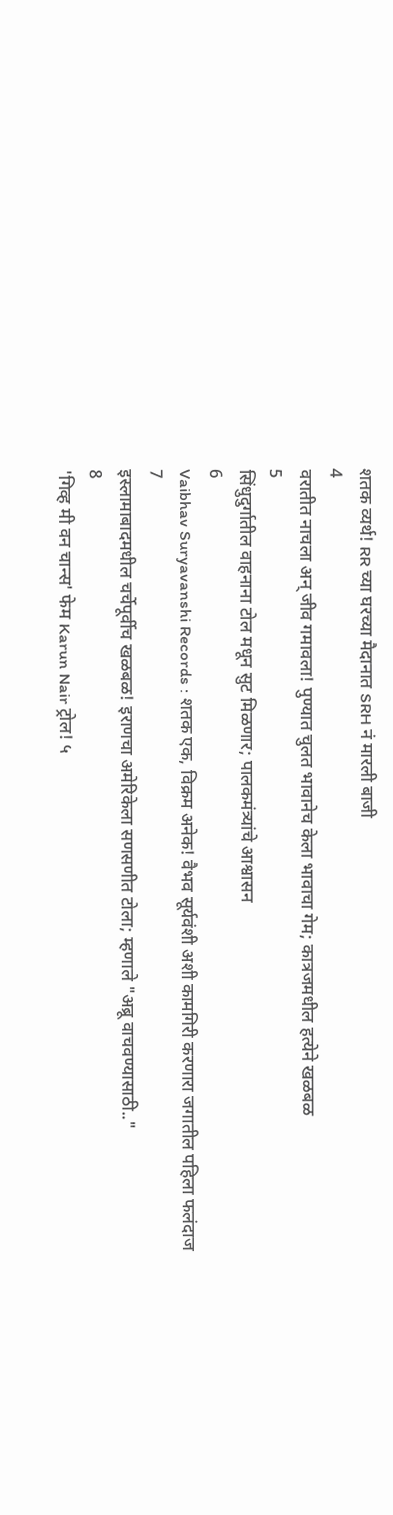शतक व्यर्थ! RR च्या घरच्या मैदानात SRH नं मारली बाजी
4
वरातीत नाचला अन् जीव गमावला! पुण्यात चुलत भावानेच केला भावाचा गेम; कात्रजमधील हत्येने खळबळ
5
सिंधुदुर्गातील वाहनाना टोल मधून सुट मिळणार; पालकमंत्र्यांचे आश्वासन
6
Vaibhav Suryavanshi Records : शतक एक, विक्रम अनेक! वैभव सूर्यवंशी अशी कामगिरी करणारा जगातील पहिला फलंदाज
7
इस्लामाबादमधील चर्चेपूर्वीच खळबळ! इराणचा अमेरिकेला सणसणीत टोला; म्हणाले "अब्रू वाचवण्यासाठी.."
8
'गिव्ह मी वन चान्स' फेम Karun Nair ट्रोल! ५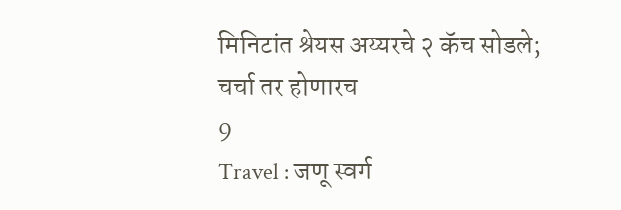मिनिटांत श्रेयस अय्यरचे २ कॅच सोडले; चर्चा तर होणारच
9
Travel : जणू स्वर्ग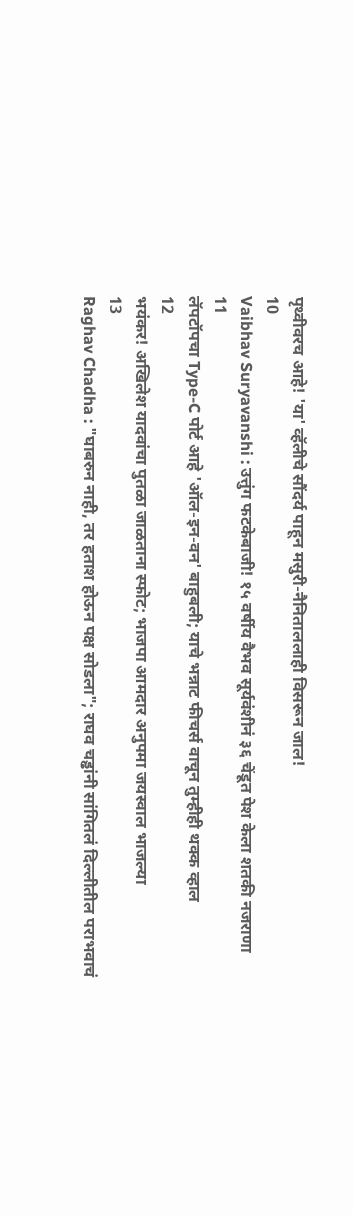पृथ्वीवरच आहे! 'या' व्हॅलीचे सौंदर्य पाहून मसुरी-नैनिताललाही विसरून जाल!
10
Vaibhav Suryavanshi : उत्तुंग फटकेबाजी! १५ वर्षीय वैभव सूर्यवंशीनं ३६ चेंडूत पेश केला शतकी नजराणा
11
लॅपटॉपचा Type-C पोर्ट आहे 'ऑल-इन-वन' बाहुबली; याचे भन्नाट फीचर्स वाचून तुम्हीही थक्क व्हाल
12
भयंकर! अखिलेश यादवांचा पुतळा जाळताना स्फोट; भाजपा आमदार अनुपमा जयस्वाल भाजल्या
13
Raghav Chadha : "घाबरुन नाही, तर हताश होऊन पक्ष सोडला"; राघव चड्ढांनी सांगितलं दिल्लीतील पराभवाचं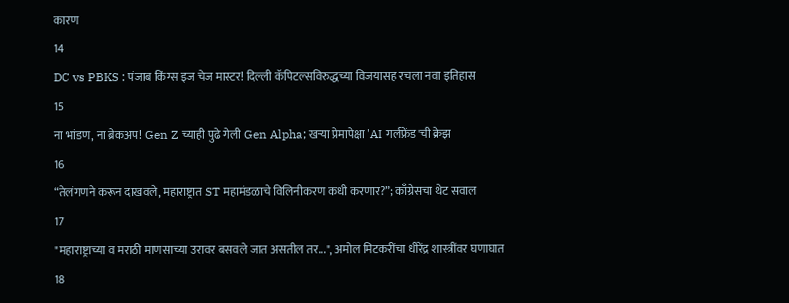कारण
14
DC vs PBKS : पंजाब किंग्स इज चेज मास्टर! दिल्ली कॅपिटल्सविरुद्धच्या विजयासह रचला नवा इतिहास
15
ना भांडण, ना ब्रेकअप! Gen Z च्याही पुढे गेली Gen Alpha; खऱ्या प्रेमापेक्षा 'AI गर्लफ्रेंड'ची क्रेझ
16
“तेलंगणने करून दाखवले, महाराष्ट्रात ST महामंडळाचे विलिनीकरण कधी करणार?”; काँग्रेसचा थेट सवाल
17
"महाराष्ट्राच्या व मराठी माणसाच्या उरावर बसवले जात असतील तर...", अमोल मिटकरींचा धीरेंद्र शास्त्रींवर घणाघात
18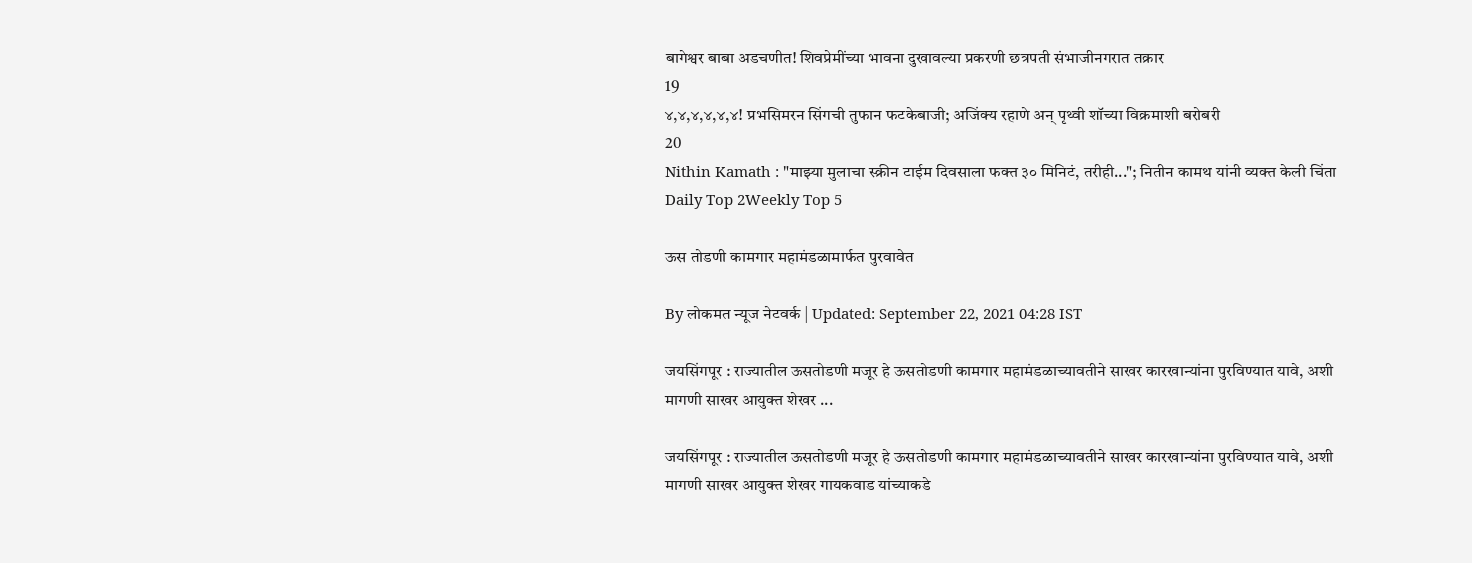बागेश्वर बाबा अडचणीत! शिवप्रेमींच्या भावना दुखावल्या प्रकरणी छत्रपती संभाजीनगरात तक्रार
19
४,४,४,४,४,४! प्रभसिमरन सिंगची तुफान फटकेबाजी; अजिंक्य रहाणे अन् पृथ्वी शॉच्या विक्रमाशी बरोबरी
20
Nithin Kamath : "माझ्या मुलाचा स्क्रीन टाईम दिवसाला फक्त ३० मिनिटं, तरीही..."; नितीन कामथ यांनी व्यक्त केली चिंता
Daily Top 2Weekly Top 5

ऊस तोडणी कामगार महामंडळामार्फत पुरवावेत

By लोकमत न्यूज नेटवर्क | Updated: September 22, 2021 04:28 IST

जयसिंगपूर : राज्यातील ऊसतोडणी मजूर हे ऊसतोडणी कामगार महामंडळाच्यावतीने साखर कारखान्यांना पुरविण्यात यावे, अशी मागणी साखर आयुक्त शेखर ...

जयसिंगपूर : राज्यातील ऊसतोडणी मजूर हे ऊसतोडणी कामगार महामंडळाच्यावतीने साखर कारखान्यांना पुरविण्यात यावे, अशी मागणी साखर आयुक्त शेखर गायकवाड यांच्याकडे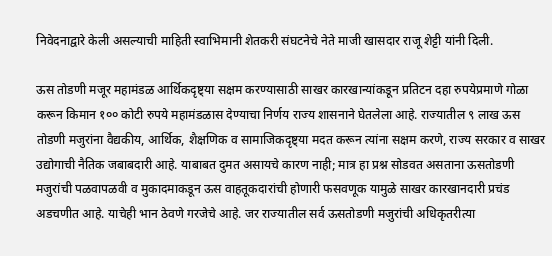निवेदनाद्वारे केली असल्याची माहिती स्वाभिमानी शेतकरी संघटनेचे नेते माजी खासदार राजू शेट्टी यांनी दिली.

ऊस तोडणी मजूर महामंडळ आर्थिकदृष्ट्या सक्षम करण्यासाठी साखर कारखान्यांकडून प्रतिटन दहा रुपयेप्रमाणे गोळा करून किमान १०० कोटी रुपये महामंडळास देण्याचा निर्णय राज्य शासनाने घेतलेला आहे. राज्यातील ९ लाख ऊस तोडणी मजुरांना वैद्यकीय, आर्थिक, शैक्षणिक व सामाजिकदृष्ट्या मदत करून त्यांना सक्षम करणे, राज्य सरकार व साखर उद्योगाची नैतिक जबाबदारी आहे. याबाबत दुमत असायचे कारण नाही; मात्र हा प्रश्न सोडवत असताना ऊसतोडणी मजुरांची पळवापळवी व मुकादमाकडून ऊस वाहतूकदारांची होणारी फसवणूक यामुळे साखर कारखानदारी प्रचंड अडचणीत आहे. याचेही भान ठेवणे गरजेचे आहे. जर राज्यातील सर्व ऊसतोडणी मजुरांची अधिकृतरीत्या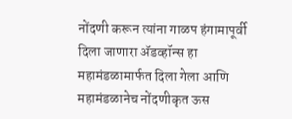नोंदणी करून त्यांना गाळप हंगामापूर्वी दिला जाणारा ॲडव्हॉन्स हा महामंडळामार्फत दिला गेला आणि महामंडळानेच नोंदणीकृत ऊस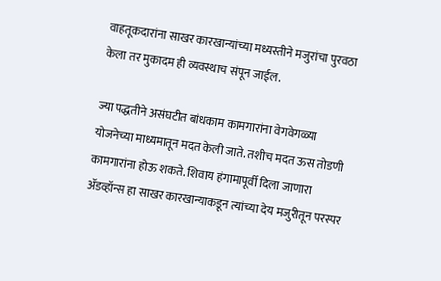वाहतूकदारांना साखर कारखान्यांच्या मध्यस्तीने मजुरांचा पुरवठा केला तर मुकादम ही व्यवस्थाच संपून जाईल.

ज्या पद्धतीने असंघटीत बांधकाम कामगारांना वेगवेगळ्या योजनेच्या माध्यमातून मदत केली जाते. तशीच मदत ऊस तोडणी कामगारांना होऊ शकते. शिवाय हंगामापूर्वी दिला जाणारा ॲडव्हॉन्स हा साखर कारखान्याकडून त्यांच्या देय मजुरीतून परस्पर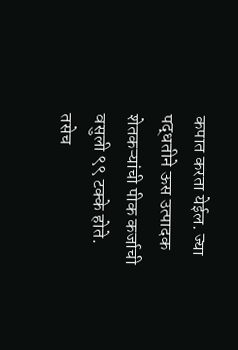कपात करता येईल. ज्या पद्धतीने ऊस उत्पादक शेतकऱ्यांची पीक कर्जाची वसुली ९९ टक्के होते. तसेच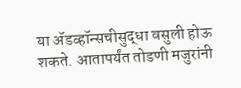या ॲडव्हॉन्सचीसुद्धा वसुली होऊ शकते. आतापर्यंत तोडणी मजुरांनी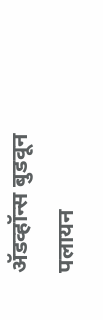ॲडव्हॉन्स बुडवून पलायन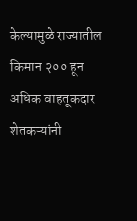केल्यामुळे राज्यातील किमान २०० हून अधिक वाहतूकदार शेतकऱ्यांनी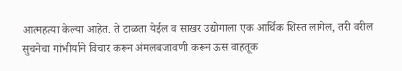आत्महत्या केल्या आहेत. ते टाळता येईल व साखर उद्योगाला एक आर्थिक शिस्त लागेल, तरी वरील सुचनेचा गांभीर्याने विचार करून अंमलबजावणी करून ऊस वाहतूक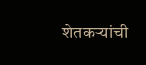शेतकऱ्यांची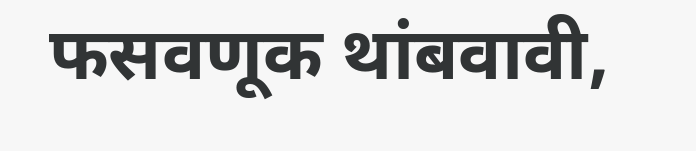फसवणूक थांबवावी,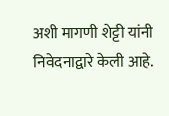अशी मागणी शेट्टी यांनी निवेदनाद्वारे केली आहे.